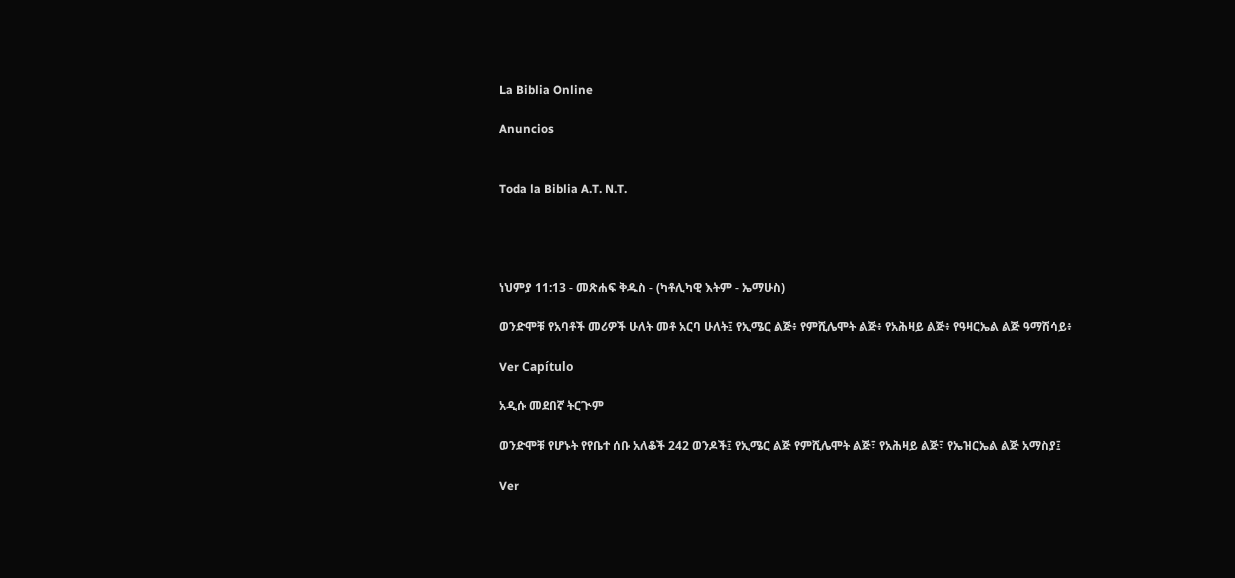La Biblia Online

Anuncios


Toda la Biblia A.T. N.T.




ነህምያ 11:13 - መጽሐፍ ቅዱስ - (ካቶሊካዊ እትም - ኤማሁስ)

ወንድሞቹ የአባቶች መሪዎች ሁለት መቶ አርባ ሁለት፤ የኢሜር ልጅ፥ የምሺሌሞት ልጅ፥ የአሕዛይ ልጅ፥ የዓዛርኤል ልጅ ዓማሽሳይ፥

Ver Capítulo

አዲሱ መደበኛ ትርጒም

ወንድሞቹ የሆኑት የየቤተ ሰቡ አለቆች 242 ወንዶች፤ የኢሜር ልጅ የምሺሌሞት ልጅ፣ የአሕዛይ ልጅ፣ የኤዝርኤል ልጅ አማስያ፤

Ver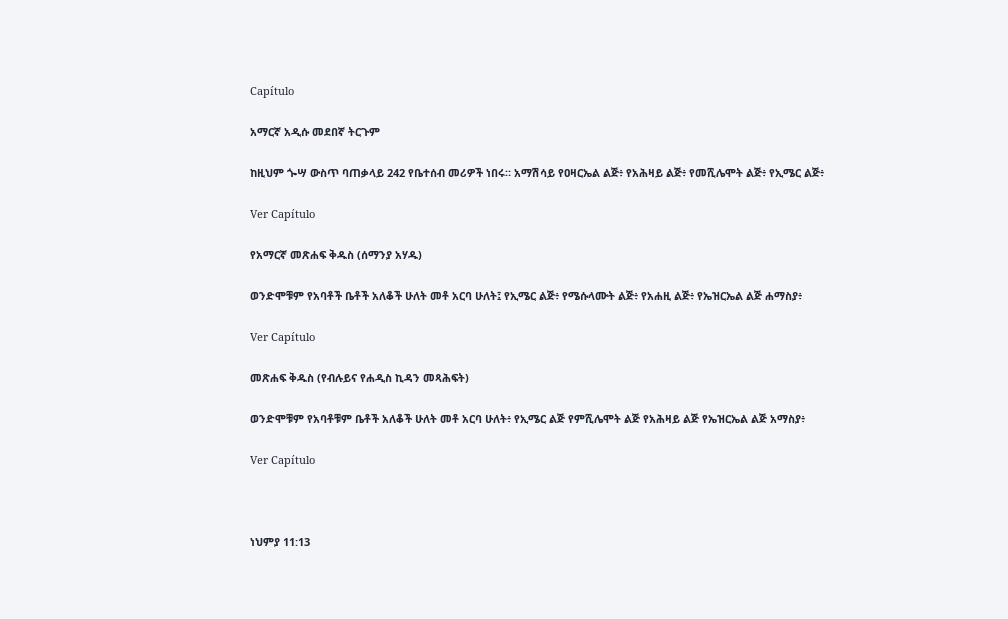Capítulo

አማርኛ አዲሱ መደበኛ ትርጉም

ከዚህም ጐሣ ውስጥ ባጠቃላይ 242 የቤተሰብ መሪዎች ነበሩ። አማሽሳይ የዐዛርኤል ልጅ፥ የአሕዛይ ልጅ፥ የመሺሌሞት ልጅ፥ የኢሜር ልጅ፥

Ver Capítulo

የአማርኛ መጽሐፍ ቅዱስ (ሰማንያ አሃዱ)

ወንድሞቹም የአባቶች ቤቶች አለቆች ሁለት መቶ አርባ ሁለት፤ የኢሜር ልጅ፥ የሜሱላሙት ልጅ፥ የአሐዚ ልጅ፥ የኤዝርኤል ልጅ ሐማስያ፥

Ver Capítulo

መጽሐፍ ቅዱስ (የብሉይና የሐዲስ ኪዳን መጻሕፍት)

ወንድሞቹም የአባቶቹም ቤቶች አለቆች ሁለት መቶ አርባ ሁለት፥ የኢሜር ልጅ የምሺሌሞት ልጅ የአሕዛይ ልጅ የኤዝርኤል ልጅ አማስያ፥

Ver Capítulo



ነህምያ 11:13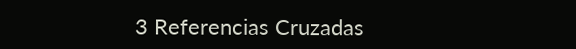3 Referencias Cruzadas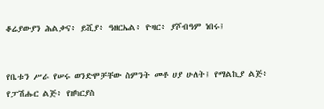ቆሬያውያን ሕልቃና፥ ይሺያ፥ ዓዘርኤል፥ ዮዛር፥ ያሾብዓም ነበሩ፤


የቤቱን ሥራ የሠሩ ወንድሞቻቸው ስምንት መቶ ሀያ ሁለት፤ የማልኪያ ልጅ፥ የፓሽሑር ልጅ፥ የዘካርያስ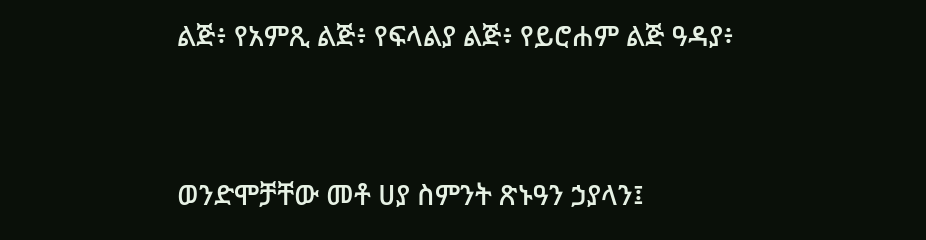ልጅ፥ የአምጺ ልጅ፥ የፍላልያ ልጅ፥ የይሮሐም ልጅ ዓዳያ፥


ወንድሞቻቸው መቶ ሀያ ስምንት ጽኑዓን ኃያላን፤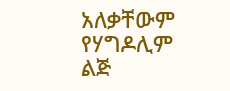አለቃቸውም የሃግዶሊም ልጅ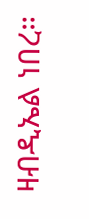ዛብዲኤል ነበረ።